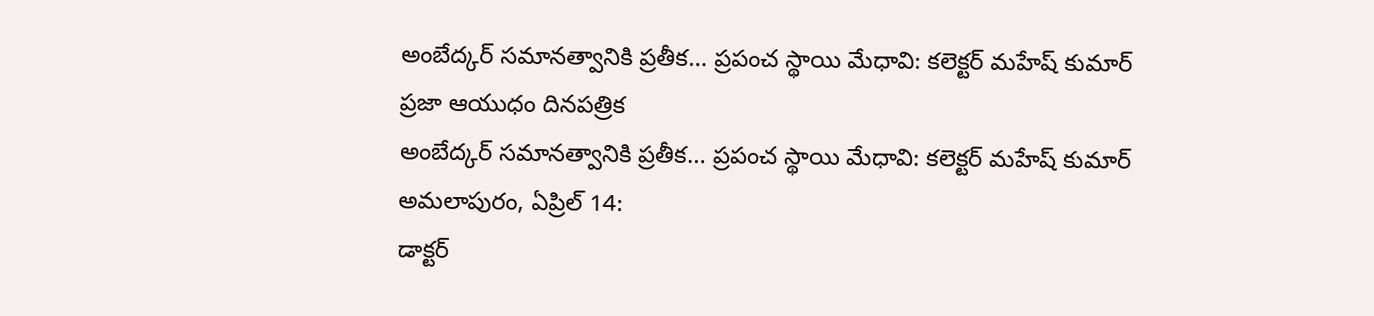అంబేద్కర్ సమానత్వానికి ప్రతీక… ప్రపంచ స్థాయి మేధావి: కలెక్టర్ మహేష్ కుమార్
ప్రజా ఆయుధం దినపత్రిక
అంబేద్కర్ సమానత్వానికి ప్రతీక… ప్రపంచ స్థాయి మేధావి: కలెక్టర్ మహేష్ కుమార్
అమలాపురం, ఏప్రిల్ 14:
డాక్టర్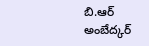బి.ఆర్ అంబేద్కర్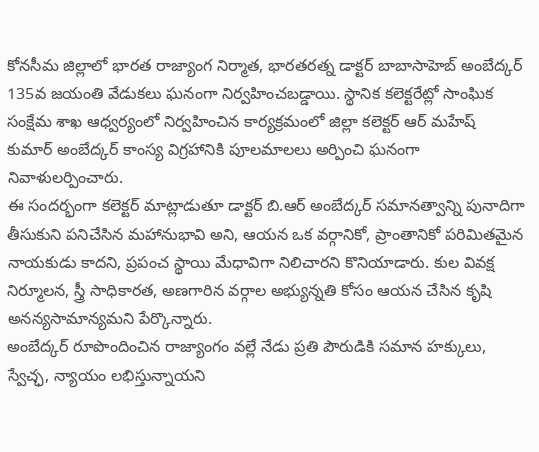కోనసీమ జిల్లాలో భారత రాజ్యాంగ నిర్మాత, భారతరత్న డాక్టర్ బాబాసాహెబ్ అంబేద్కర్ 135వ జయంతి వేడుకలు ఘనంగా నిర్వహించబడ్డాయి. స్థానిక కలెక్టరేట్లో సాంఘిక సంక్షేమ శాఖ ఆధ్వర్యంలో నిర్వహించిన కార్యక్రమంలో జిల్లా కలెక్టర్ ఆర్ మహేష్ కుమార్ అంబేద్కర్ కాంస్య విగ్రహానికి పూలమాలలు అర్పించి ఘనంగా నివాళులర్పించారు.
ఈ సందర్భంగా కలెక్టర్ మాట్లాడుతూ డాక్టర్ బి.ఆర్ అంబేద్కర్ సమానత్వాన్ని పునాదిగా తీసుకుని పనిచేసిన మహానుభావి అని, ఆయన ఒక వర్గానికో, ప్రాంతానికో పరిమితమైన నాయకుడు కాదని, ప్రపంచ స్థాయి మేధావిగా నిలిచారని కొనియాడారు. కుల వివక్ష నిర్మూలన, స్త్రీ సాధికారత, అణగారిన వర్గాల అభ్యున్నతి కోసం ఆయన చేసిన కృషి అనన్యసామాన్యమని పేర్కొన్నారు.
అంబేద్కర్ రూపొందించిన రాజ్యాంగం వల్లే నేడు ప్రతి పౌరుడికి సమాన హక్కులు, స్వేచ్ఛ, న్యాయం లభిస్తున్నాయని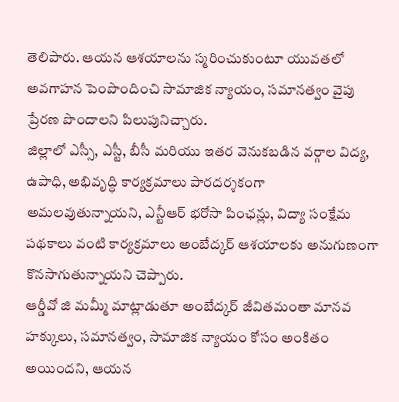తెలిపారు. ఆయన ఆశయాలను స్మరించుకుంటూ యువతలో అవగాహన పెంపొందించి సామాజిక న్యాయం, సమానత్వం వైపు ప్రేరణ పొందాలని పిలుపునిచ్చారు.
జిల్లాలో ఎస్సీ, ఎస్టీ, బీసీ మరియు ఇతర వెనుకబడిన వర్గాల విద్య, ఉపాధి, అభివృద్ధి కార్యక్రమాలు పారదర్శకంగా అమలవుతున్నాయని, ఎన్టీఆర్ భరోసా పింఛన్లు, విద్యా సంక్షేమ పథకాలు వంటి కార్యక్రమాలు అంబేద్కర్ ఆశయాలకు అనుగుణంగా కొనసాగుతున్నాయని చెప్పారు.
ఆర్డీవో జి మమ్మీ మాట్లాడుతూ అంబేద్కర్ జీవితమంతా మానవ హక్కులు, సమానత్వం, సామాజిక న్యాయం కోసం అంకితం అయిందని, ఆయన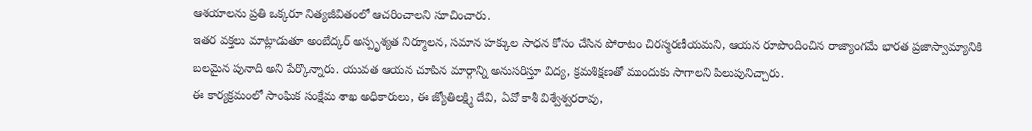ఆశయాలను ప్రతి ఒక్కరూ నిత్యజీవితంలో ఆచరించాలని సూచించారు.
ఇతర వక్తలు మాట్లాడుతూ అంబేద్కర్ అస్పృశ్యత నిర్మూలన, సమాన హక్కుల సాధన కోసం చేసిన పోరాటం చిరస్మరణీయమని, ఆయన రూపొందించిన రాజ్యాంగమే భారత ప్రజాస్వామ్యానికి బలమైన పునాది అని పేర్కొన్నారు. యువత ఆయన చూపిన మార్గాన్ని అనుసరిస్తూ విద్య, క్రమశిక్షణతో ముందుకు సాగాలని పిలుపునిచ్చారు.
ఈ కార్యక్రమంలో సాంఘిక సంక్షేమ శాఖ అధికారులు, ఈ జ్యోతిలక్ష్మి దేవి, ఏవో కాశీ విశ్వేశ్వరరావు,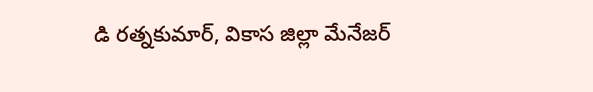డి రత్నకుమార్, వికాస జిల్లా మేనేజర్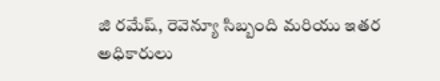జి రమేష్, రెవెన్యూ సిబ్బంది మరియు ఇతర అధికారులు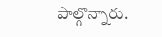పాల్గొన్నారు.